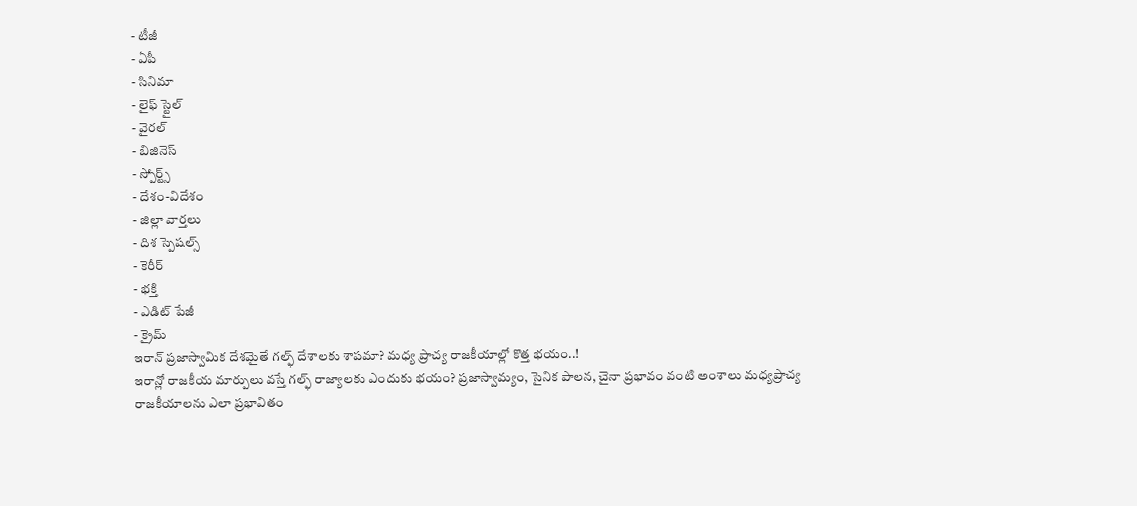- టీజీ
- ఏపీ
- సినిమా
- లైఫ్ స్టైల్
- వైరల్
- బిజినెస్
- స్పోర్ట్స్
- దేశం-విదేశం
- జిల్లా వార్తలు
- దిశ స్పెషల్స్
- కెరీర్
- భక్తి
- ఎడిట్ పేజీ
- క్రైమ్
ఇరాన్ ప్రజాస్వామిక దేశమైతే గల్ఫ్ దేశాలకు శాపమా? మధ్య ప్రాచ్య రాజకీయాల్లో కొత్త భయం..!
ఇరాన్లో రాజకీయ మార్పులు వస్తే గల్ఫ్ రాజ్యాలకు ఎందుకు భయం? ప్రజాస్వామ్యం, సైనిక పాలన, చైనా ప్రభావం వంటి అంశాలు మధ్యప్రాచ్య రాజకీయాలను ఎలా ప్రభావితం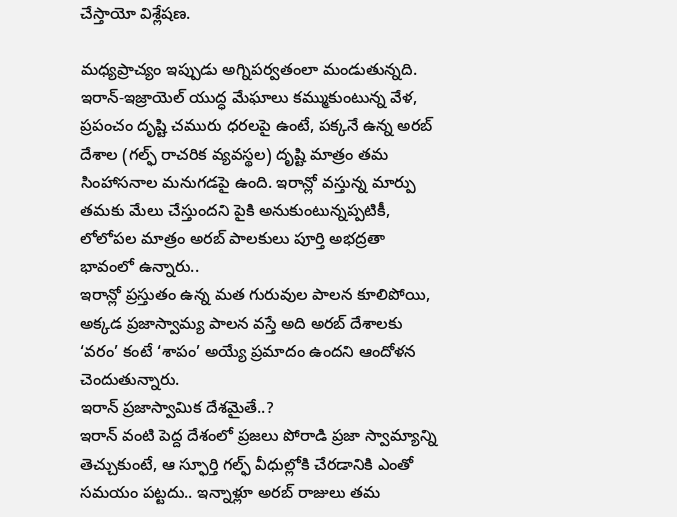చేస్తాయో విశ్లేషణ.

మధ్యప్రాచ్యం ఇప్పుడు అగ్నిపర్వతంలా మండుతున్నది. ఇరాన్-ఇజ్రాయెల్ యుద్ధ మేఘాలు కమ్ముకుంటున్న వేళ, ప్రపంచం దృష్టి చమురు ధరలపై ఉంటే, పక్కనే ఉన్న అరబ్ దేశాల (గల్ఫ్ రాచరిక వ్యవస్థల) దృష్టి మాత్రం తమ సింహాసనాల మనుగడపై ఉంది. ఇరాన్లో వస్తున్న మార్పు తమకు మేలు చేస్తుందని పైకి అనుకుంటున్నప్పటికీ, లోలోపల మాత్రం అరబ్ పాలకులు పూర్తి అభద్రతా భావంలో ఉన్నారు..
ఇరాన్లో ప్రస్తుతం ఉన్న మత గురువుల పాలన కూలిపోయి, అక్కడ ప్రజాస్వామ్య పాలన వస్తే అది అరబ్ దేశాలకు ‘వరం’ కంటే ‘శాపం’ అయ్యే ప్రమాదం ఉందని ఆందోళన చెందుతున్నారు.
ఇరాన్ ప్రజాస్వామిక దేశమైతే..?
ఇరాన్ వంటి పెద్ద దేశంలో ప్రజలు పోరాడి ప్రజా స్వామ్యాన్ని తెచ్చుకుంటే, ఆ స్ఫూర్తి గల్ఫ్ వీధుల్లోకి చేరడానికి ఎంతో సమయం పట్టదు.. ఇన్నాళ్లూ అరబ్ రాజులు తమ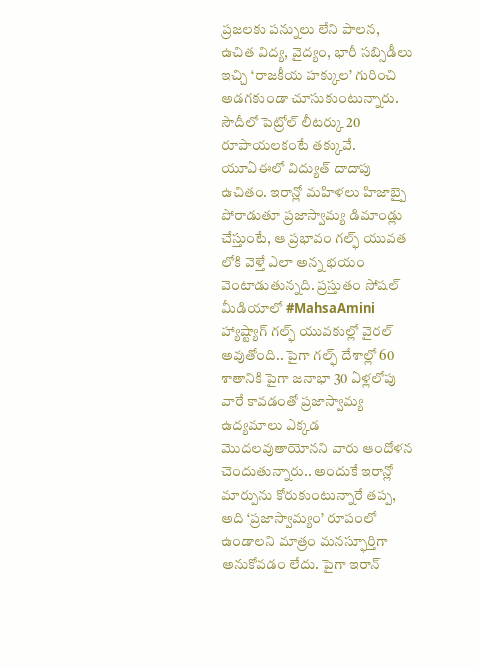ప్రజలకు పన్నులు లేని పాలన, ఉచిత విద్య, వైద్యం, భారీ సబ్సిడీలు ఇచ్చి ‘రాజకీయ హక్కుల’ గురించి అడగకుండా చూసుకుంటున్నారు. సౌదీలో పెట్రోల్ లీటర్కు 20 రూపాయలకంటే తక్కువే. యూఏఈలో విద్యుత్ దాదాపు ఉచితం. ఇరాన్లో మహిళలు హిజాబ్పై పోరాడుతూ ప్రజాస్వామ్య డిమాండ్లు చేస్తుంటే, ఆ ప్రభావం గల్ఫ్ యువత లోకి వెళ్తే ఎలా అన్న భయం వెంటాడుతున్నది. ప్రస్తుతం సోషల్ మీడియాలో #MahsaAmini హ్యాష్ట్యాగ్ గల్ఫ్ యువకుల్లో వైరల్ అవుతోంది.. పైగా గల్ఫ్ దేశాల్లో 60 శాతానికి పైగా జనాభా 30 ఏళ్లలోపు వారే కావడంతో ప్రజాస్వామ్య ఉద్యమాలు ఎక్కడ మొదలవుతాయోనని వారు ఆందోళన చెందుతున్నారు.. అందుకే ఇరాన్లో మార్పును కోరుకుంటున్నారే తప్ప, అది ‘ప్రజాస్వామ్యం’ రూపంలో ఉండాలని మాత్రం మనస్ఫూర్తిగా అనుకోవడం లేదు. పైగా ఇరాన్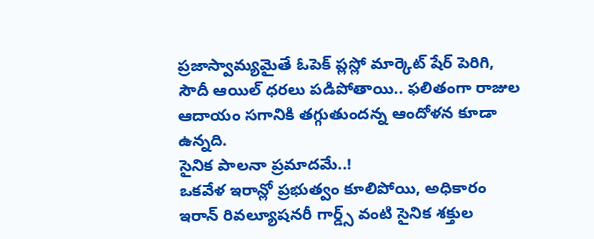ప్రజాస్వామ్యమైతే ఓపెక్ ప్లస్లో మార్కెట్ షేర్ పెరిగి, సౌదీ ఆయిల్ ధరలు పడిపోతాయి.. ఫలితంగా రాజుల ఆదాయం సగానికి తగ్గుతుందన్న ఆందోళన కూడా ఉన్నది.
సైనిక పాలనా ప్రమాదమే..!
ఒకవేళ ఇరాన్లో ప్రభుత్వం కూలిపోయి, అధికారం ఇరాన్ రివల్యూషనరీ గార్డ్స్ వంటి సైనిక శక్తుల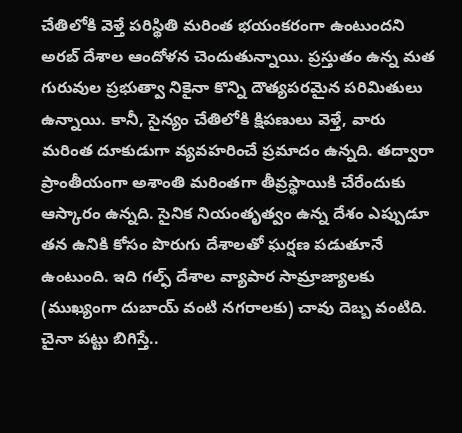చేతిలోకి వెళ్తే పరిస్థితి మరింత భయంకరంగా ఉంటుందని అరబ్ దేశాల ఆందోళన చెందుతున్నాయి. ప్రస్తుతం ఉన్న మత గురువుల ప్రభుత్వా నికైనా కొన్ని దౌత్యపరమైన పరిమితులు ఉన్నాయి. కానీ, సైన్యం చేతిలోకి క్షిపణులు వెళ్తే, వారు మరింత దూకుడుగా వ్యవహరించే ప్రమాదం ఉన్నది. తద్వారా ప్రాంతీయంగా అశాంతి మరింతగా తీవ్రస్థాయికి చేరేందుకు ఆస్కారం ఉన్నది. సైనిక నియంతృత్వం ఉన్న దేశం ఎప్పుడూ తన ఉనికి కోసం పొరుగు దేశాలతో ఘర్షణ పడుతూనే ఉంటుంది. ఇది గల్ఫ్ దేశాల వ్యాపార సామ్రాజ్యాలకు (ముఖ్యంగా దుబాయ్ వంటి నగరాలకు) చావు దెబ్బ వంటిది.
చైనా పట్టు బిగిస్తే..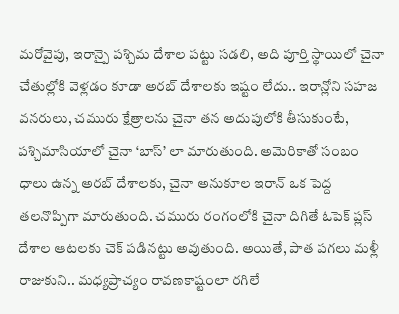మరోవైపు, ఇరాన్పై పశ్చిమ దేశాల పట్టు సడలి, అది పూర్తి స్థాయిలో చైనా చేతుల్లోకి వెళ్లడం కూడా అరబ్ దేశాలకు ఇష్టం లేదు.. ఇరాన్లోని సహజ వనరులు, చమురు క్షేత్రాలను చైనా తన అదుపులోకి తీసుకుంటే, పశ్చిమాసియాలో చైనా ‘బాస్’ లా మారుతుంది. అమెరికాతో సంబం ధాలు ఉన్న అరబ్ దేశాలకు, చైనా అనుకూల ఇరాన్ ఒక పెద్ద తలనొప్పిగా మారుతుంది. చమురు రంగంలోకి చైనా దిగితే ఓపెక్ ప్లస్ దేశాల ఆటలకు చెక్ పడినట్టు అవుతుంది. అయితే, పాత పగలు మళ్లీ రాజుకుని.. మధ్యప్రాచ్యం రావణకాష్టంలా రగిలే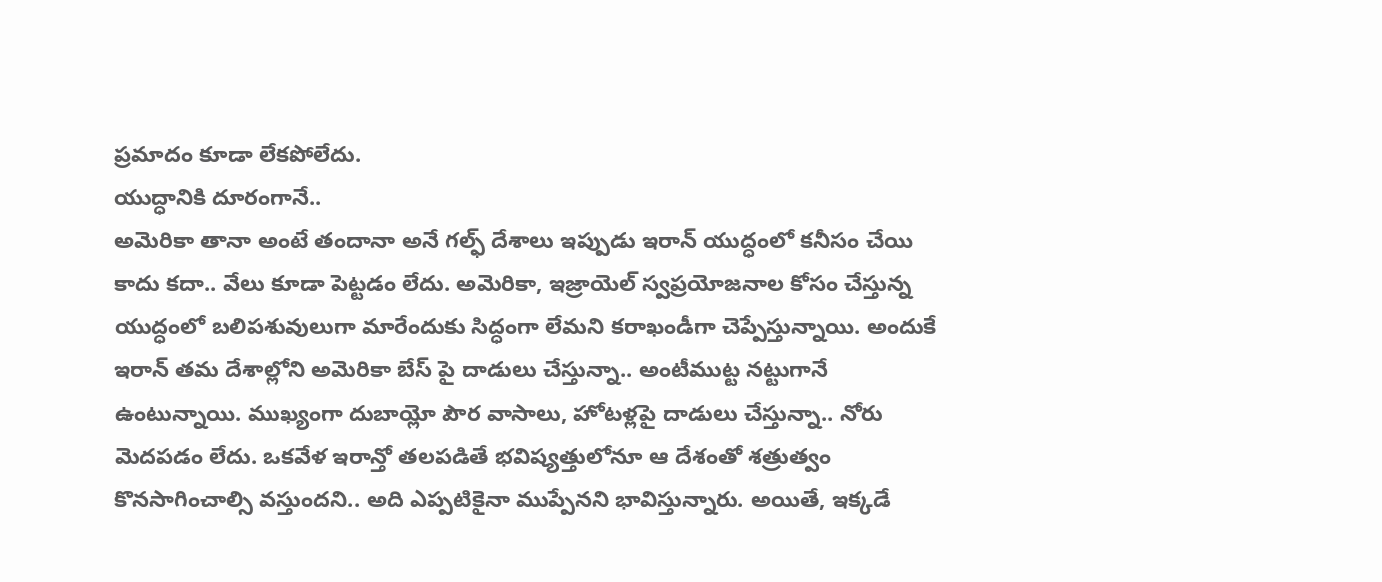ప్రమాదం కూడా లేకపోలేదు.
యుద్ధానికి దూరంగానే..
అమెరికా తానా అంటే తందానా అనే గల్ఫ్ దేశాలు ఇప్పుడు ఇరాన్ యుద్ధంలో కనీసం చేయి కాదు కదా.. వేలు కూడా పెట్టడం లేదు. అమెరికా, ఇజ్రాయెల్ స్వప్రయోజనాల కోసం చేస్తున్న యుద్ధంలో బలిపశువులుగా మారేందుకు సిద్ధంగా లేమని కరాఖండీగా చెప్పేస్తున్నాయి. అందుకే ఇరాన్ తమ దేశాల్లోని అమెరికా బేస్ పై దాడులు చేస్తున్నా.. అంటీముట్ట నట్టుగానే ఉంటున్నాయి. ముఖ్యంగా దుబాయ్లో పౌర వాసాలు, హోటళ్లపై దాడులు చేస్తున్నా.. నోరు మెదపడం లేదు. ఒకవేళ ఇరాన్తో తలపడితే భవిష్యత్తులోనూ ఆ దేశంతో శత్రుత్వం కొనసాగించాల్సి వస్తుందని.. అది ఎప్పటికైనా ముప్పేనని భావిస్తున్నారు. అయితే, ఇక్కడే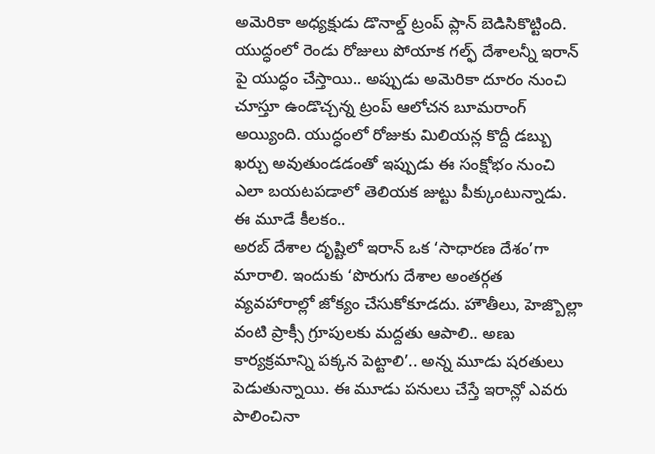అమెరికా అధ్యక్షుడు డొనాల్డ్ ట్రంప్ ప్లాన్ బెడిసికొట్టింది. యుద్ధంలో రెండు రోజులు పోయాక గల్ఫ్ దేశాలన్నీ ఇరాన్ పై యుద్ధం చేస్తాయి.. అప్పుడు అమెరికా దూరం నుంచి చూస్తూ ఉండొచ్చన్న ట్రంప్ ఆలోచన బూమరాంగ్ అయ్యింది. యుద్ధంలో రోజుకు మిలియన్ల కొద్దీ డబ్బు ఖర్చు అవుతుండడంతో ఇప్పుడు ఈ సంక్షోభం నుంచి ఎలా బయటపడాలో తెలియక జుట్టు పీక్కుంటున్నాడు.
ఈ మూడే కీలకం..
అరబ్ దేశాల దృష్టిలో ఇరాన్ ఒక ‘సాధారణ దేశం’గా మారాలి. ఇందుకు ‘పొరుగు దేశాల అంతర్గత వ్యవహారాల్లో జోక్యం చేసుకోకూడదు. హౌతీలు, హెజ్బొల్లా వంటి ప్రాక్సీ గ్రూపులకు మద్దతు ఆపాలి.. అణు కార్యక్రమాన్ని పక్కన పెట్టాలి’.. అన్న మూడు షరతులు పెడుతున్నాయి. ఈ మూడు పనులు చేస్తే ఇరాన్లో ఎవరు పాలించినా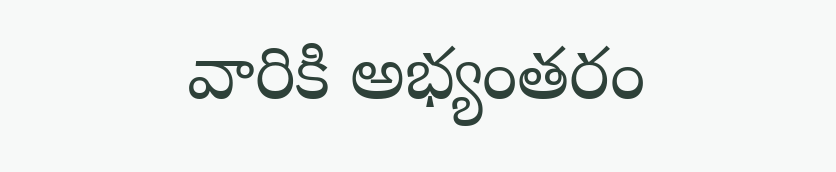వారికి అభ్యంతరం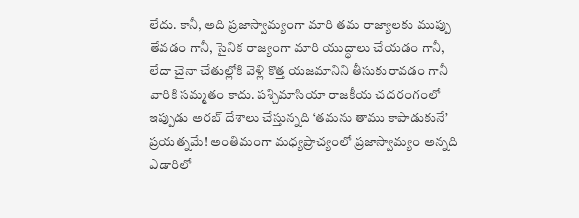లేదు. కానీ, అది ప్రజాస్వామ్యంగా మారి తమ రాజ్యాలకు ముప్పు తేవడం గానీ, సైనిక రాజ్యంగా మారి యుద్ధాలు చేయడం గానీ, లేదా చైనా చేతుల్లోకి వెళ్లి కొత్త యజమానిని తీసుకురావడం గానీ వారికి సమ్మతం కాదు. పశ్చిమాసియా రాజకీయ చదరంగంలో ఇప్పుడు అరబ్ దేశాలు చేస్తున్నది ‘తమను తాము కాపాడుకునే’ ప్రయత్నమే! అంతిమంగా మధ్యప్రాచ్యంలో ప్రజాస్వామ్యం అన్నది ఎడారిలో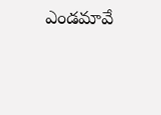ఎండమావే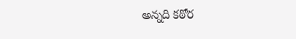అన్నది కఠోర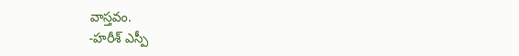వాస్తవం.
-హరీశ్ ఎస్పీ